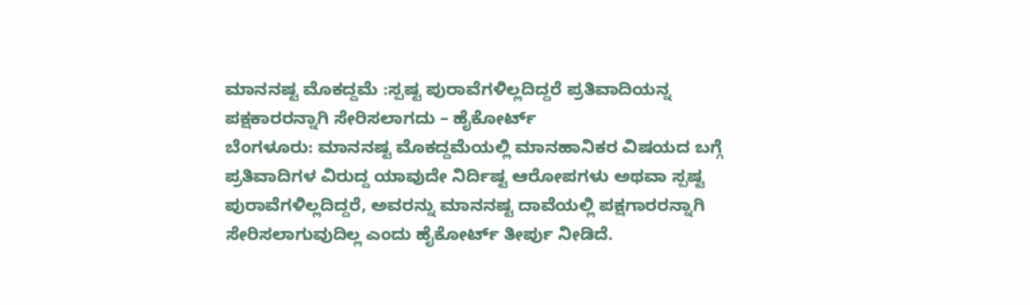ಮಾನನಷ್ಟ ಮೊಕದ್ದಮೆ :ಸ್ಪಷ್ಟ ಪುರಾವೆಗಳಿಲ್ಲದಿದ್ದರೆ ಪ್ರತಿವಾದಿಯನ್ನ ಪಕ್ಷಕಾರರನ್ನಾಗಿ ಸೇರಿಸಲಾಗದು – ಹೈಕೋರ್ಟ್
ಬೆಂಗಳೂರು: ಮಾನನಷ್ಟ ಮೊಕದ್ದಮೆಯಲ್ಲಿ ಮಾನಹಾನಿಕರ ವಿಷಯದ ಬಗ್ಗೆ ಪ್ರತಿವಾದಿಗಳ ವಿರುದ್ದ ಯಾವುದೇ ನಿರ್ದಿಷ್ಟ ಆರೋಪಗಳು ಅಥವಾ ಸ್ಪಷ್ಟ ಪುರಾವೆಗಳಿಲ್ಲದಿದ್ದರೆ, ಅವರನ್ನು ಮಾನನಷ್ಟ ದಾವೆಯಲ್ಲಿ ಪಕ್ಷಗಾರರನ್ನಾಗಿ ಸೇರಿಸಲಾಗುವುದಿಲ್ಲ ಎಂದು ಹೈಕೋರ್ಟ್ ತೀರ್ಪು ನೀಡಿದೆ.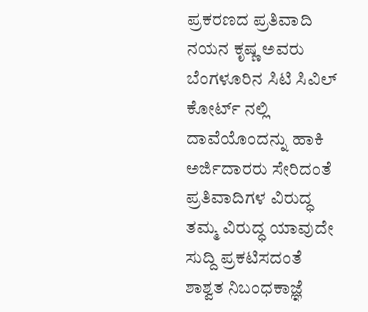ಪ್ರಕರಣದ ಪ್ರತಿವಾದಿ ನಯನ ಕೃಷ್ಣ ಅವರು ಬೆಂಗಳೂರಿನ ಸಿಟಿ ಸಿವಿಲ್ ಕೋರ್ಟ್ ನಲ್ಲಿ ದಾವೆಯೊಂದನ್ನು ಹಾಕಿ ಅರ್ಜಿದಾರರು ಸೇರಿದಂತೆ ಪ್ರತಿವಾದಿಗಳ ವಿರುದ್ಧ ತಮ್ಮ ವಿರುದ್ಧ ಯಾವುದೇ ಸುದ್ದಿ ಪ್ರಕಟಿಸದಂತೆ ಶಾಶ್ವತ ನಿಬಂಧಕಾಜ್ಞೆ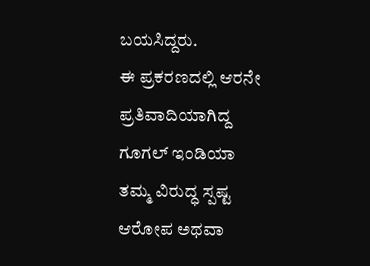ಬಯಸಿದ್ದರು.
ಈ ಪ್ರಕರಣದಲ್ಲಿ ಆರನೇ ಪ್ರತಿವಾದಿಯಾಗಿದ್ದ ಗೂಗಲ್ ಇಂಡಿಯಾ ತಮ್ಮ ವಿರುದ್ಧ ಸ್ಪಷ್ಟ ಆರೋಪ ಅಥವಾ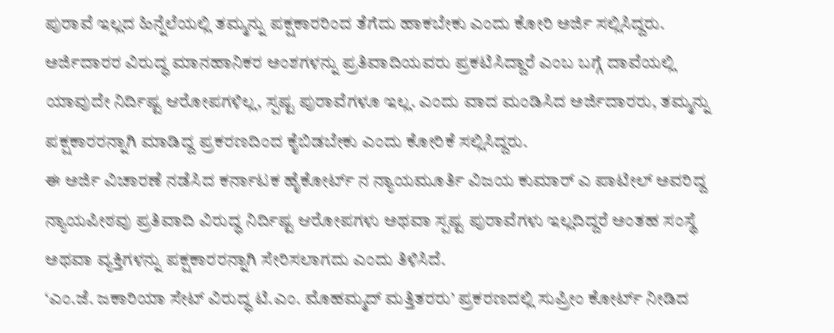ಪುರಾವೆ ಇಲ್ಲದ ಹಿನ್ನೆಲೆಯಲ್ಲಿ ತಮ್ಮನ್ನು ಪಕ್ಷಕಾರರಿಂದ ತೆಗೆದು ಹಾಕಬೇಕು ಎಂದು ಕೋರಿ ಅರ್ಜಿ ಸಲ್ಲಿಸಿದ್ದರು. ಅರ್ಜಿದಾರರ ವಿರುದ್ಧ ಮಾನಹಾನಿಕರ ಅಂಶಗಳನ್ನು ಪ್ರತಿವಾದಿಯವರು ಪ್ರಕಟಿಸಿದ್ದಾರೆ ಎಂಬ ಬಗ್ಗೆ ದಾವೆಯಲ್ಲಿ ಯಾವುದೇ ನಿರ್ದಿಷ್ಟ ಆರೋಪಗಳಿಲ್ಲ, ಸ್ಪಷ್ಟ ಪುರಾವೆಗಳೂ ಇಲ್ಲ. ಎಂದು ವಾದ ಮಂಡಿಸಿದ ಅರ್ಜಿದಾರರು, ತಮ್ಮನ್ನು ಪಕ್ಷಕಾರರನ್ನಾಗಿ ಮಾಡಿದ್ದ ಪ್ರಕರಣದಿಂದ ಕೈಬಿಡಬೇಕು ಎಂದು ಕೋರಿಕೆ ಸಲ್ಲಿಸಿದ್ದರು.
ಈ ಅರ್ಜಿ ವಿಚಾರಣೆ ನಡೆಸಿದ ಕರ್ನಾಟಕ ಹೈಕೋರ್ಟ್ ನ ನ್ಯಾಯಮೂರ್ತಿ ವಿಜಯ ಕುಮಾರ್ ಎ ಪಾಟೀಲ್ ಅವರಿದ್ದ ನ್ಯಾಯಪೀಠವು ಪ್ರತಿವಾದಿ ವಿರುದ್ಧ ನಿರ್ದಿಷ್ಟ ಆರೋಪಗಳು ಅಥವಾ ಸ್ಪಷ್ಟ ಪುರಾವೆಗಳು ಇಲ್ಲದಿದ್ದರೆ ಅಂತಹ ಸಂಸ್ಥೆ ಅಥವಾ ವ್ಯಕ್ತಿಗಳನ್ನು ಪಕ್ಷಕಾರರನ್ನಾಗಿ ಸೇರಿಸಲಾಗದು ಎಂದು ತಿಳಿಸಿದೆ.
‘ಎಂ.ಜೆ. ಜಕಾರಿಯಾ ಸೇಟ್ ವಿರುದ್ಧ ಟಿ.ಎಂ. ಮೊಹಮ್ಮದ್ ಮತ್ತಿತರರು’ ಪ್ರಕರಣದಲ್ಲಿ ಸುಪ್ರೀಂ ಕೋರ್ಟ್ ನೀಡಿದ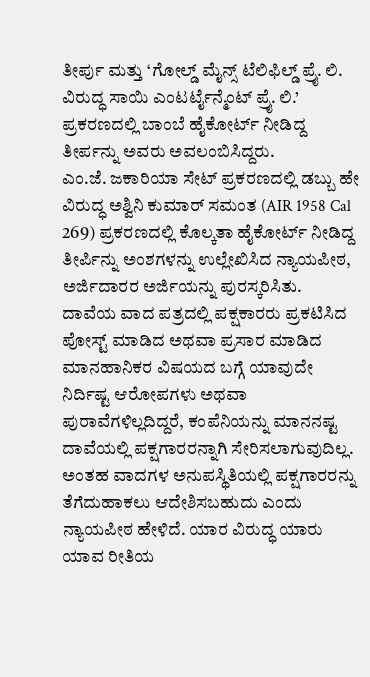ತೀರ್ಪು ಮತ್ತು ‘ಗೋಲ್ಡ್ ಮೈನ್ಸ್ ಟೆಲಿಫಿಲ್ಡ್ ಪ್ರೈ. ಲಿ. ವಿರುದ್ಧ ಸಾಯಿ ಎಂಟರ್ಟೈನ್ಮೆಂಟ್ ಪ್ರೈ. ಲಿ.’ ಪ್ರಕರಣದಲ್ಲಿ ಬಾಂಬೆ ಹೈಕೋರ್ಟ್ ನೀಡಿದ್ದ ತೀರ್ಪನ್ನು ಅವರು ಅವಲಂಬಿಸಿದ್ದರು.
ಎಂ.ಜೆ. ಜಕಾರಿಯಾ ಸೇಟ್ ಪ್ರಕರಣದಲ್ಲಿ ಡಬ್ಬು ಹೇ ವಿರುದ್ಧ ಅಶ್ವಿನಿ ಕುಮಾರ್ ಸಮಂತ (AIR 1958 Cal 269) ಪ್ರಕರಣದಲ್ಲಿ ಕೊಲ್ಕತಾ ಹೈಕೋರ್ಟ್ ನೀಡಿದ್ದ ತೀರ್ಪಿನ್ನು ಅಂಶಗಳನ್ನು ಉಲ್ಲೇಖಿಸಿದ ನ್ಯಾಯಪೀಠ, ಅರ್ಜಿದಾರರ ಅರ್ಜಿಯನ್ನು ಪುರಸ್ಕರಿಸಿತು.
ದಾವೆಯ ವಾದ ಪತ್ರದಲ್ಲಿ ಪಕ್ಷಕಾರರು ಪ್ರಕಟಿಸಿದ ಪೋಸ್ಟ್ ಮಾಡಿದ ಅಥವಾ ಪ್ರಸಾರ ಮಾಡಿದ ಮಾನಹಾನಿಕರ ವಿಷಯದ ಬಗ್ಗೆ ಯಾವುದೇ ನಿರ್ದಿಷ್ಟ ಆರೋಪಗಳು ಅಥವಾ ಪುರಾವೆಗಳಿಲ್ಲದಿದ್ದರೆ, ಕಂಪೆನಿಯನ್ನು ಮಾನನಷ್ಟ ದಾವೆಯಲ್ಲಿ ಪಕ್ಷಗಾರರನ್ನಾಗಿ ಸೇರಿಸಲಾಗುವುದಿಲ್ಲ. ಅಂತಹ ವಾದಗಳ ಅನುಪಸ್ಥಿತಿಯಲ್ಲಿ ಪಕ್ಷಗಾರರನ್ನು ತೆಗೆದುಹಾಕಲು ಆದೇಶಿಸಬಹುದು ಎಂದು ನ್ಯಾಯಪೀಠ ಹೇಳಿದೆ. ಯಾರ ವಿರುದ್ಧ ಯಾರು ಯಾವ ರೀತಿಯ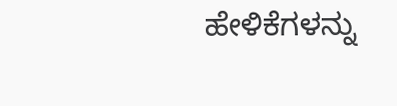ಹೇಳಿಕೆಗಳನ್ನು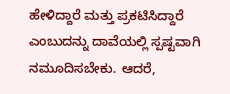ಹೇಳಿದ್ದಾರೆ ಮತ್ತು ಪ್ರಕಟಿಸಿದ್ದಾರೆ ಎಂಬುದನ್ನು ದಾವೆಯಲ್ಲಿ ಸ್ಪಷ್ಟವಾಗಿ ನಮೂದಿಸಬೇಕು. ಆದರೆ,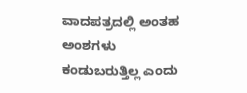ವಾದಪತ್ರದಲ್ಲಿ ಅಂತಹ ಅಂಶಗಳು ಕಂಡುಬರುತ್ತಿಲ್ಲ ಎಂದು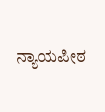ನ್ಯಾಯಪೀಠ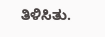ತಿಳಿಸಿತು.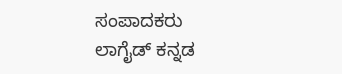ಸಂಪಾದಕರು
ಲಾಗೈಡ್ ಕನ್ನಡ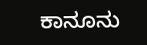ಕಾನೂನು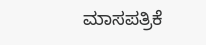ಮಾಸಪತ್ರಿಕೆ